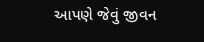આપણે જેવું જીવન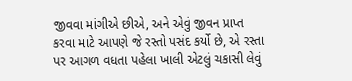જીવવા માંગીએ છીએ, અને એવું જીવન પ્રાપ્ત કરવા માટે આપણે જે રસ્તો પસંદ કર્યો છે, એ રસ્તા પર આગળ વધતા પહેલા ખાલી એટલું ચકાસી લેવું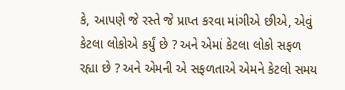કે, આપણે જે રસ્તે જે પ્રાપ્ત કરવા માંગીએ છીએ, એવું કેટલા લોકોએ કર્યું છે ? અને એમાં કેટલા લોકો સફળ રહ્યા છે ? અને એમની એ સફળતાએ એમને કેટલો સમય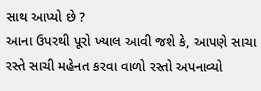સાથ આપ્યો છે ?
આના ઉપરથી પૂરો ખ્યાલ આવી જશે કે, આપણે સાચા રસ્તે સાચી મહેનત કરવા વાળો રસ્તો અપનાવ્યો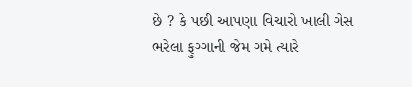છે ? કે પછી આપણા વિચારો ખાલી ગેસ ભરેલા ફુગ્ગાની જેમ ગમે ત્યારે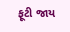ફૂટી જાય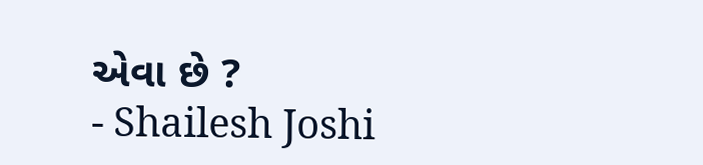એવા છે ?
- Shailesh Joshi